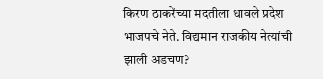किरण ठाकरेंच्या मदतीला धावले प्रदेश भाजपचे नेते. विद्यमान राजकीय नेत्यांची झाली अडचण?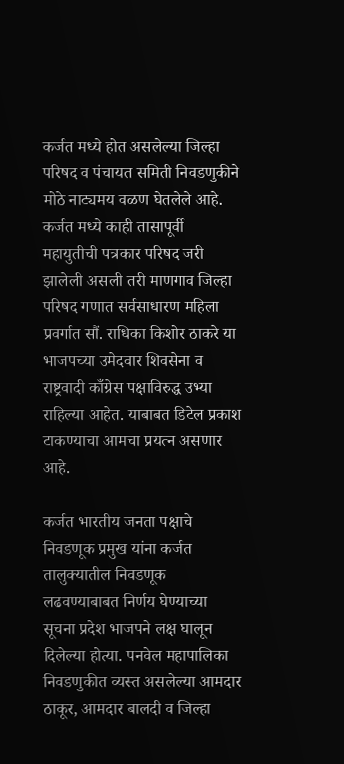कर्जत मध्ये होत असलेल्या जिल्हा परिषद व पंचायत समिती निवडणुकीने मोठे नाट्यमय वळण घेतलेले आहे. कर्जत मध्ये काही तासापूर्वी महायुतीची पत्रकार परिषद जरी झालेली असली तरी माणगाव जिल्हा परिषद गणात सर्वसाधारण महिला प्रवर्गात सौं. राधिका किशोर ठाकरे या भाजपच्या उमेदवार शिवसेना व राष्ट्रवादी काँग्रेस पक्षाविरुद्ध उभ्या राहिल्या आहेत. याबाबत डिटेल प्रकाश टाकण्याचा आमचा प्रयत्न असणार आहे.

कर्जत भारतीय जनता पक्षाचे निवडणूक प्रमुख यांना कर्जत तालुक्यातील निवडणूक लढवण्याबाबत निर्णय घेण्याच्या सूचना प्रदेश भाजपने लक्ष घालून दिलेल्या होत्या. पनवेल महापालिका निवडणुकीत व्यस्त असलेल्या आमदार ठाकूर, आमदार बालदी व जिल्हा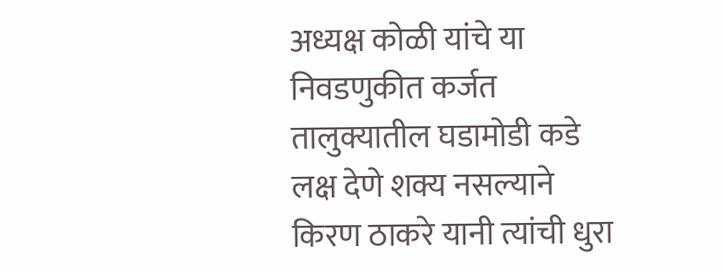अध्यक्ष कोळी यांचे या निवडणुकीत कर्जत तालुक्यातील घडामोडी कडे लक्ष देणे शक्य नसल्याने किरण ठाकरे यानी त्यांची धुरा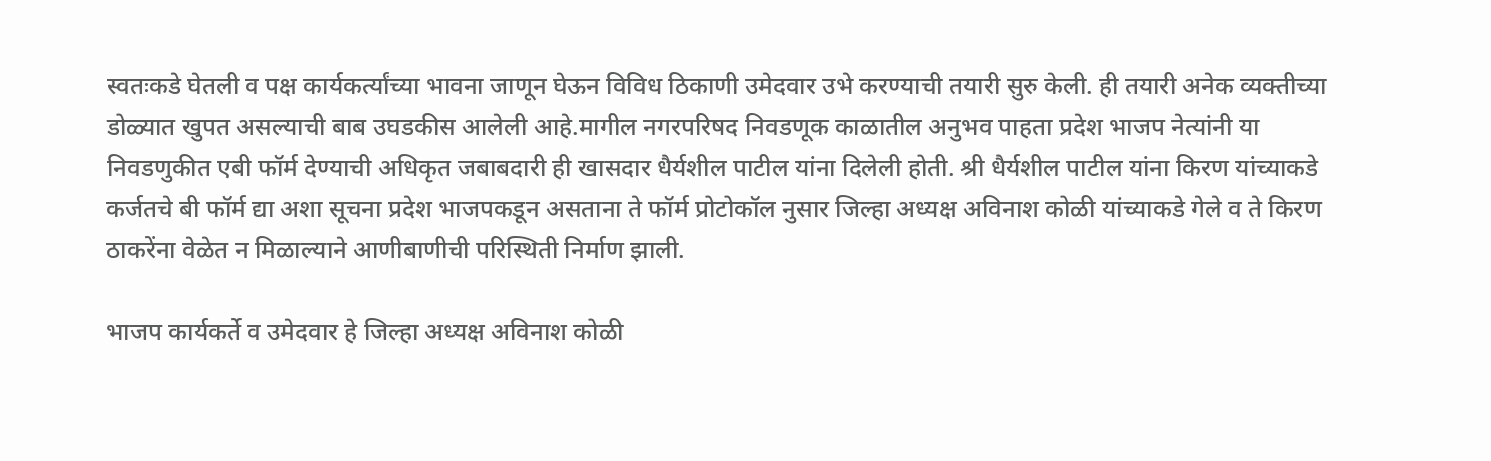स्वतःकडे घेतली व पक्ष कार्यकर्त्यांच्या भावना जाणून घेऊन विविध ठिकाणी उमेदवार उभे करण्याची तयारी सुरु केली. ही तयारी अनेक व्यक्तीच्या डोळ्यात खुपत असल्याची बाब उघडकीस आलेली आहे.मागील नगरपरिषद निवडणूक काळातील अनुभव पाहता प्रदेश भाजप नेत्यांनी या निवडणुकीत एबी फॉर्म देण्याची अधिकृत जबाबदारी ही खासदार धैर्यशील पाटील यांना दिलेली होती. श्री धैर्यशील पाटील यांना किरण यांच्याकडे कर्जतचे बी फॉर्म द्या अशा सूचना प्रदेश भाजपकडून असताना ते फॉर्म प्रोटोकॉल नुसार जिल्हा अध्यक्ष अविनाश कोळी यांच्याकडे गेले व ते किरण ठाकरेंना वेळेत न मिळाल्याने आणीबाणीची परिस्थिती निर्माण झाली.

भाजप कार्यकर्ते व उमेदवार हे जिल्हा अध्यक्ष अविनाश कोळी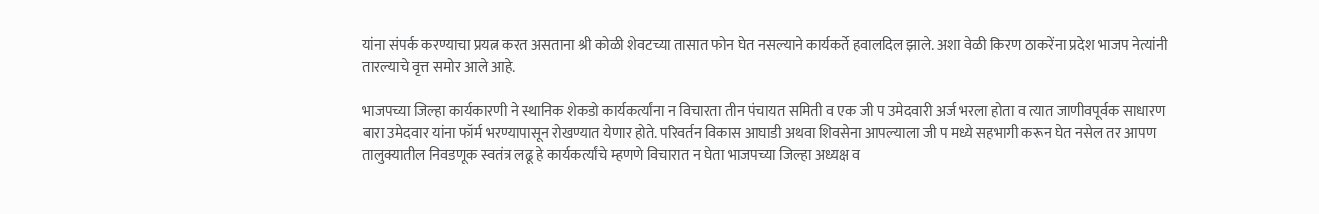यांना संपर्क करण्याचा प्रयत्न करत असताना श्री कोळी शेवटच्या तासात फोन घेत नसल्याने कार्यकर्ते हवालदिल झाले. अशा वेळी किरण ठाकरेंना प्रदेश भाजप नेत्यांनी तारल्याचे वृत्त समोर आले आहे.

भाजपच्या जिल्हा कार्यकारणी ने स्थानिक शेकडो कार्यकर्त्यांना न विचारता तीन पंचायत समिती व एक जी प उमेदवारी अर्ज भरला होता व त्यात जाणीवपूर्वक साधारण बारा उमेदवार यांना फॉर्म भरण्यापासून रोखण्यात येणार होते. परिवर्तन विकास आघाडी अथवा शिवसेना आपल्याला जी प मध्ये सहभागी करून घेत नसेल तर आपण तालुक्यातील निवडणूक स्वतंत्र लढू हे कार्यकर्त्यांचे म्हणणे विचारात न घेता भाजपच्या जिल्हा अध्यक्ष व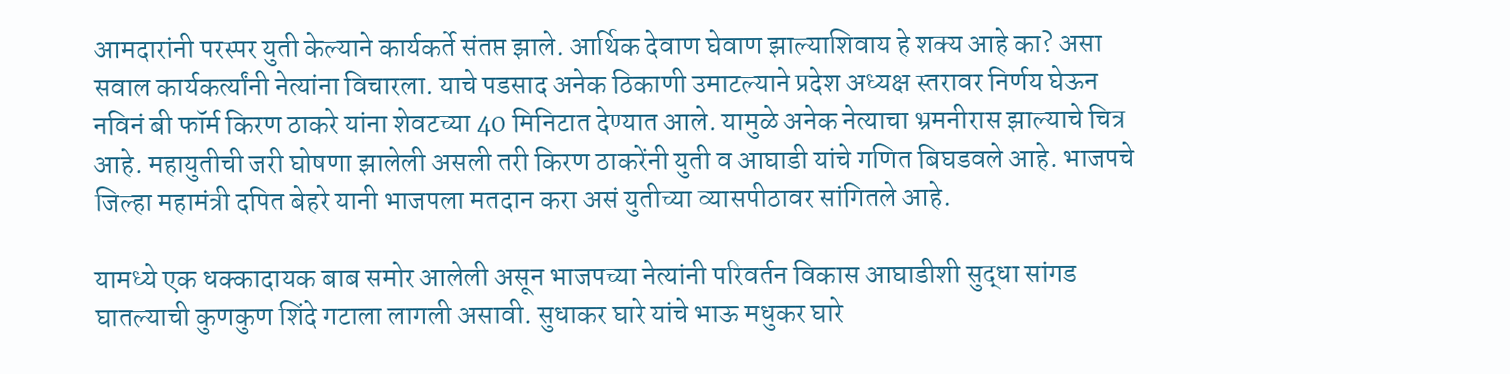आमदारांनी परस्पर युती केल्याने कार्यकर्ते संतप्त झाले. आर्थिक देवाण घेवाण झाल्याशिवाय हे शक्य आहे का? असा सवाल कार्यकर्त्यांनी नेत्यांना विचारला. याचे पडसाद अनेक ठिकाणी उमाटल्याने प्रदेश अध्यक्ष स्तरावर निर्णय घेऊन नविनं बी फॉर्म किरण ठाकरे यांना शेवटच्या 40 मिनिटात देण्यात आले. यामुळे अनेक नेत्याचा भ्रमनीरास झाल्याचे चित्र आहे. महायुतीची जरी घोषणा झालेली असली तरी किरण ठाकरेंनी युती व आघाडी यांचे गणित बिघडवले आहे. भाजपचे जिल्हा महामंत्री दपित बेहरे यानी भाजपला मतदान करा असं युतीच्या व्यासपीठावर सांगितले आहे.

यामध्ये एक धक्कादायक बाब समोर आलेली असून भाजपच्या नेत्यांनी परिवर्तन विकास आघाडीशी सुद्धा सांगड घातल्याची कुणकुण शिंदे गटाला लागली असावी. सुधाकर घारे यांचे भाऊ मधुकर घारे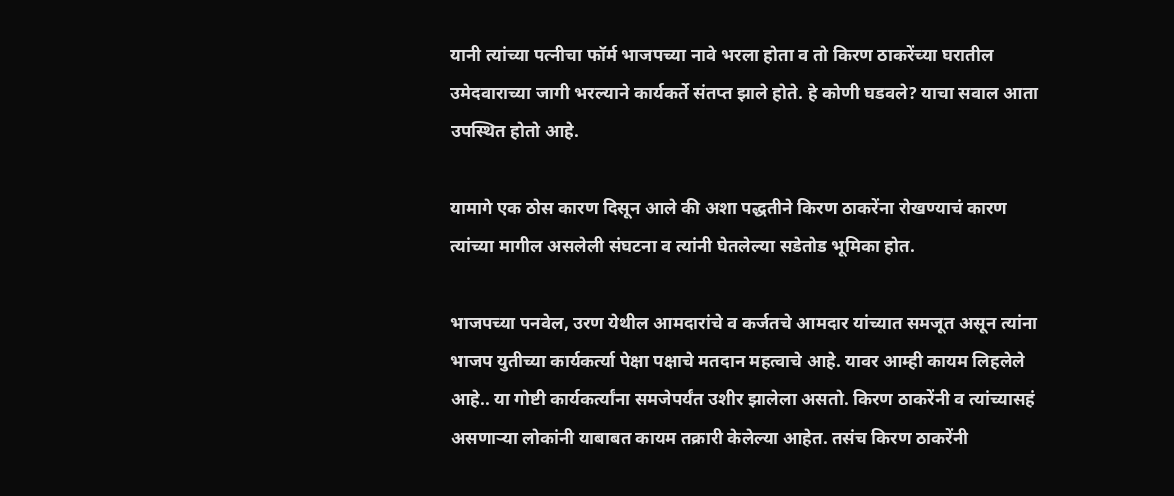यानी त्यांच्या पत्नीचा फॉर्म भाजपच्या नावे भरला होता व तो किरण ठाकरेंच्या घरातील उमेदवाराच्या जागी भरल्याने कार्यकर्ते संतप्त झाले होते. हे कोणी घडवले? याचा सवाल आता उपस्थित होतो आहे.

यामागे एक ठोस कारण दिसून आले की अशा पद्धतीने किरण ठाकरेंना रोखण्याचं कारण त्यांच्या मागील असलेली संघटना व त्यांनी घेतलेल्या सडेतोड भूमिका होत.

भाजपच्या पनवेल, उरण येथील आमदारांचे व कर्जतचे आमदार यांच्यात समजूत असून त्यांना भाजप युतीच्या कार्यकर्त्या पेक्षा पक्षाचे मतदान महत्वाचे आहे. यावर आम्ही कायम लिहलेले आहे.. या गोष्टी कार्यकर्त्यांना समजेपर्यंत उशीर झालेला असतो. किरण ठाकरेंनी व त्यांच्यासहं असणाऱ्या लोकांनी याबाबत कायम तक्रारी केलेल्या आहेत. तसंच किरण ठाकरेंनी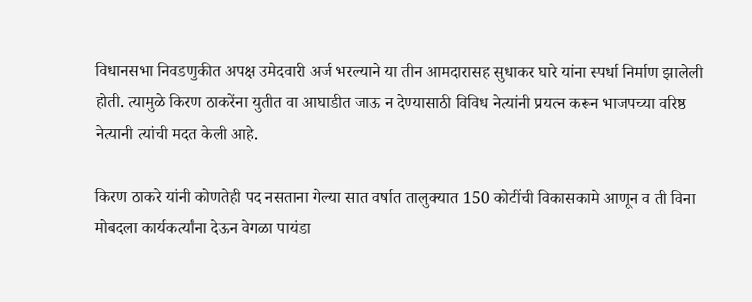विधानसभा निवडणुकीत अपक्ष उमेदवारी अर्ज भरल्याने या तीन आमदारासह सुधाकर घारे यांना स्पर्धा निर्माण झालेली होती. त्यामुळे किरण ठाकरेंना युतीत वा आघाडीत जाऊ न देण्यासाठी विविध नेत्यांनी प्रयत्न करून भाजपच्या वरिष्ठ नेत्यानी त्यांची मदत केली आहे.

किरण ठाकरे यांनी कोणतेही पद नसताना गेल्या सात वर्षात तालुक्यात 150 कोटींची विकासकामे आणून व ती विना मोबदला कार्यकर्त्यांना देऊन वेगळा पायंडा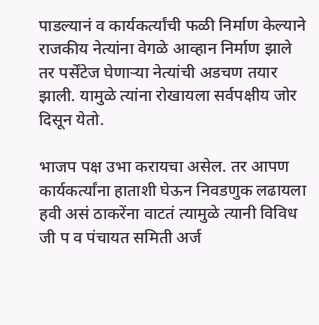पाडल्यानं व कार्यकर्त्यांची फळी निर्माण केल्याने राजकीय नेत्यांना वेगळे आव्हान निर्माण झाले तर पर्सेंटेज घेणाऱ्या नेत्यांची अडचण तयार झाली. यामुळे त्यांना रोखायला सर्वपक्षीय जोर दिसून येतो.

भाजप पक्ष उभा करायचा असेल. तर आपण कार्यकर्त्यांना हाताशी घेऊन निवडणुक लढायला हवी असं ठाकरेंना वाटतं त्यामुळे त्यानी विविध जी प व पंचायत समिती अर्ज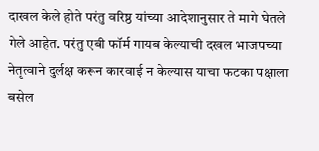दाखल केले होते परंतु वरिष्ठ यांच्या आदेशानुसार ते मागे घेतले गेले आहेत. परंतु एबी फॉर्म गायब केल्याची दखल भाजपच्या नेतृत्वाने दुर्लक्ष करून कारवाई न केल्यास याचा फटका पक्षाला बसेल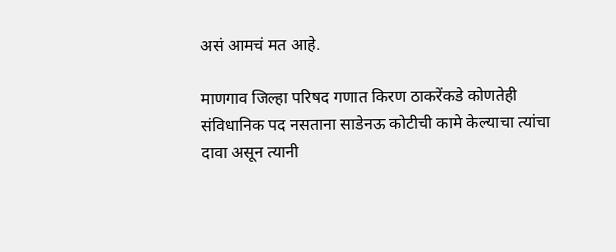असं आमचं मत आहे.

माणगाव जिल्हा परिषद गणात किरण ठाकरेंकडे कोणतेही संविधानिक पद नसताना साडेनऊ कोटीची कामे केल्याचा त्यांचा दावा असून त्यानी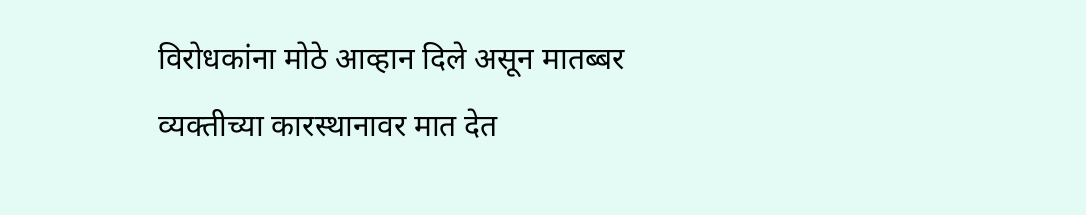विरोधकांना मोठे आव्हान दिले असून मातब्बर व्यक्तीच्या कारस्थानावर मात देत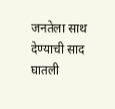जनतेला साथ देण्याची साद घातली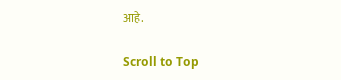आहे.

Scroll to Top